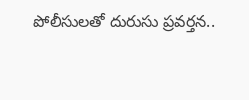పోలీసులతో దురుసు ప్రవర్తన..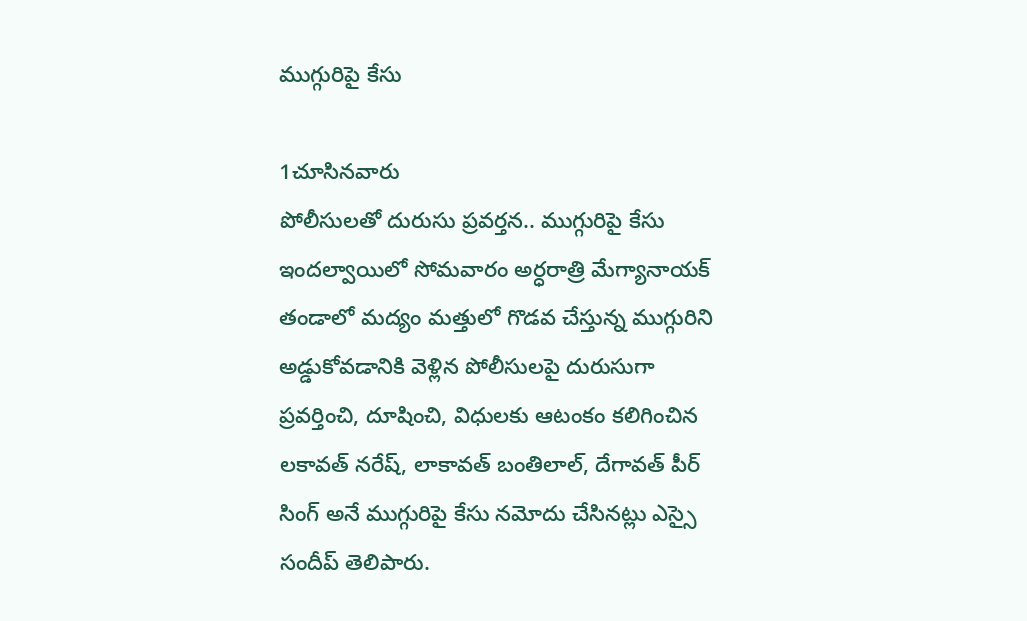ముగ్గురిపై కేసు

1చూసినవారు
పోలీసులతో దురుసు ప్రవర్తన.. ముగ్గురిపై కేసు
ఇందల్వాయిలో సోమవారం అర్ధరాత్రి మేగ్యానాయక్ తండాలో మద్యం మత్తులో గొడవ చేస్తున్న ముగ్గురిని అడ్డుకోవడానికి వెళ్లిన పోలీసులపై దురుసుగా ప్రవర్తించి, దూషించి, విధులకు ఆటంకం కలిగించిన లకావత్ నరేష్, లాకావత్ బంతిలాల్, దేగావత్ పీర్ సింగ్ అనే ముగ్గురిపై కేసు నమోదు చేసినట్లు ఎస్సై సందీప్ తెలిపారు.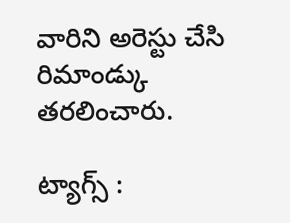వారిని అరెస్టు చేసి రిమాండ్కు తరలించారు.

ట్యాగ్స్ :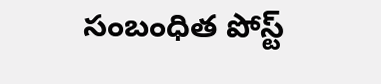సంబంధిత పోస్ట్